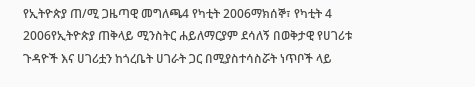የኢትዮጵያ ጠ/ሚ ጋዜጣዊ መግለጫ4 የካቲት 2006ማክሰኞ፣ የካቲት 4 2006የኢትዮጵያ ጠቅላይ ሚንስትር ሐይለማርያም ደሳለኝ በወቅታዊ የሀገሪቱ ጉዳዮች እና ሀገሪቷን ከጎረቤት ሀገራት ጋር በሚያስተሳስሯት ነጥቦች ላይ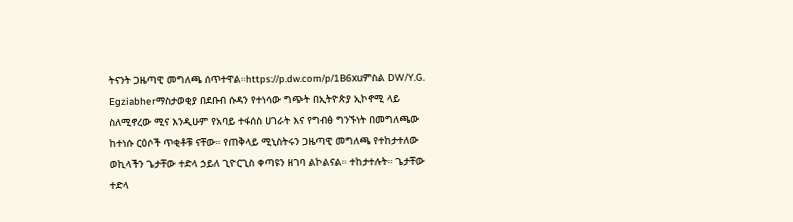ትናንት ጋዜጣዊ መግለጫ ሰጥተዋል።https://p.dw.com/p/1B6xuምስል DW/Y.G. Egziabherማስታወቂያ በደቡብ ሱዳን የተነሳው ግጭት በኢትዮጵያ ኢኮኖሚ ላይ ስለሚኖረው ሚና እንዲሁም የአባይ ተፋሰስ ሀገራት እና የግብፅ ግንኙነት በመግለጫው ከተነሱ ርዕሶች ጥቂቶቹ ናቸው። የጠቅላይ ሚኒስትሩን ጋዜጣዊ መግለጫ የተከታተለው ወኪላችን ጌታቸው ተድላ ኃይለ ጊዮርጊስ ቀጣዩን ዘገባ ልኮልናል። ተከታተሉት። ጌታቸው ተድላ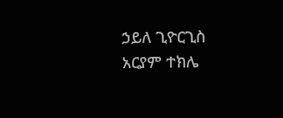ኃይለ ጊዮርጊስ አርያም ተክሌ